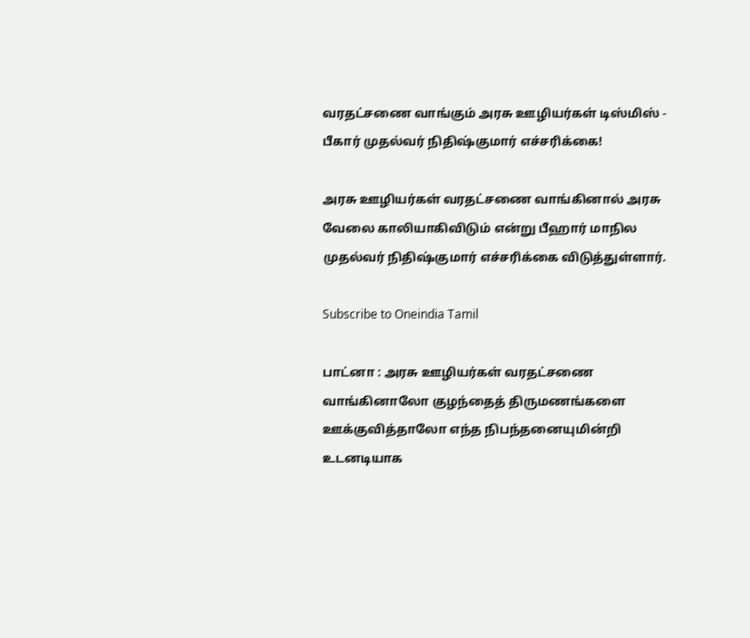வரதட்சணை வாங்கும் அரசு ஊழியர்கள் டிஸ்மிஸ் - பீகார் முதல்வர் நிதிஷ்குமார் எச்சரிக்கை!

அரசு ஊழியர்கள் வரதட்சணை வாங்கினால் அரசு வேலை காலியாகிவிடும் என்று பீஹார் மாநில முதல்வர் நிதிஷ்குமார் எச்சரிக்கை விடுத்துள்ளார்.

Subscribe to Oneindia Tamil

பாட்னா : அரசு ஊழியர்கள் வரதட்சணை வாங்கினாலோ குழந்தைத் திருமணங்களை ஊக்குவித்தாலோ எந்த நிபந்தனையுமின்றி உடனடியாக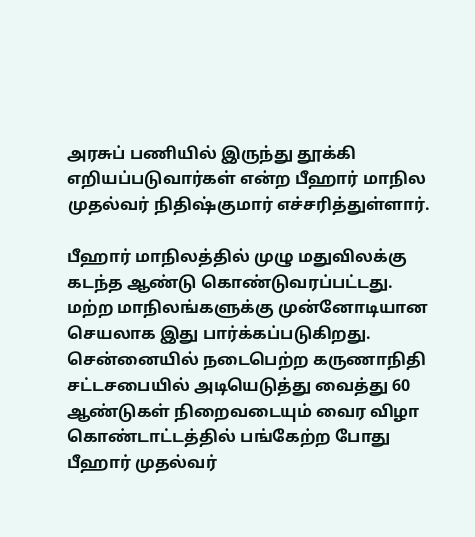அரசுப் பணியில் இருந்து தூக்கி எறியப்படுவார்கள் என்ற பீஹார் மாநில முதல்வர் நிதிஷ்குமார் எச்சரித்துள்ளார்.

பீஹார் மாநிலத்தில் முழு மதுவிலக்கு கடந்த ஆண்டு கொண்டுவரப்பட்டது. மற்ற மாநிலங்களுக்கு முன்னோடியான செயலாக இது பார்க்கப்படுகிறது. சென்னையில் நடைபெற்ற கருணாநிதி சட்டசபையில் அடியெடுத்து வைத்து 60 ஆண்டுகள் நிறைவடையும் வைர விழா கொண்டாட்டத்தில் பங்கேற்ற போது பீஹார் முதல்வர்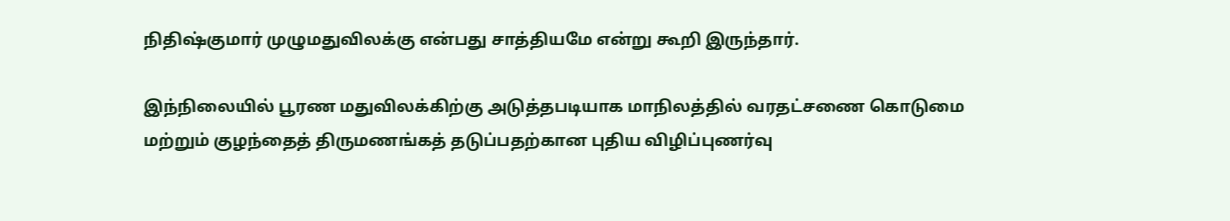நிதிஷ்குமார் முழுமதுவிலக்கு என்பது சாத்தியமே என்று கூறி இருந்தார்.

இந்நிலையில் பூரண மதுவிலக்கிற்கு அடுத்தபடியாக மாநிலத்தில் வரதட்சணை கொடுமை மற்றும் குழந்தைத் திருமணங்கத் தடுப்பதற்கான புதிய விழிப்புணர்வு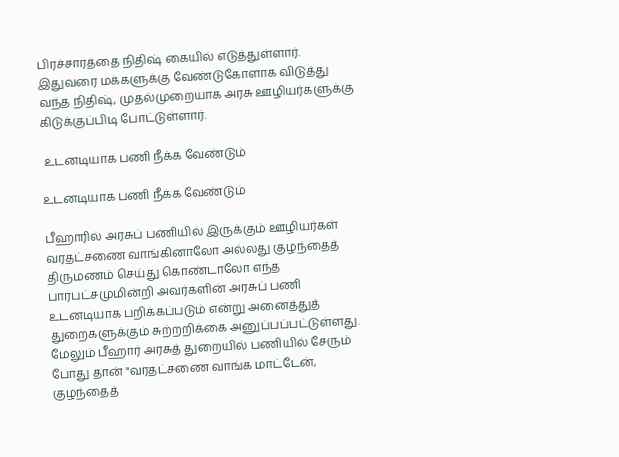பிரச்சாரத்தை நிதிஷ் கையில் எடுத்துள்ளார். இதுவரை மக்களுக்கு வேண்டுகோளாக விடுத்து வந்த நிதிஷ், முதல்முறையாக அரசு ஊழியர்களுக்கு கிடுக்குப்பிடி போட்டுள்ளார்.

 உடனடியாக பணி நீக்க வேண்டும்

உடனடியாக பணி நீக்க வேண்டும்

பீஹாரில் அரசுப் பணியில் இருக்கும் ஊழியர்கள் வரதட்சணை வாங்கினாலோ அல்லது குழந்தைத் திருமணம் செய்து கொண்டாலோ எந்த பாரபட்சமுமின்றி அவர்களின் அரசுப் பணி உடனடியாக பறிக்கப்படும் என்று அனைத்துத் துறைகளுக்கும் சுற்றறிக்கை அனுப்பப்பட்டுள்ளது. மேலும் பீஹார் அரசுத் துறையில் பணியில் சேரும் போது தான் "வரதட்சணை வாங்க மாட்டேன், குழந்தைத்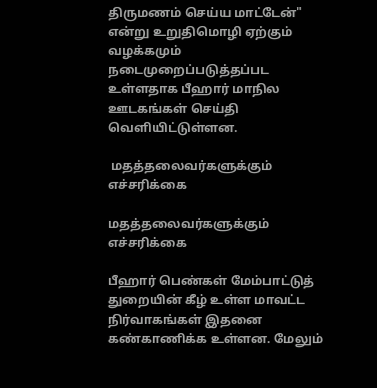திருமணம் செய்ய மாட்டேன்" என்று உறுதிமொழி ஏற்கும் வழக்கமும் நடைமுறைப்படுத்தப்பட உள்ளதாக பீஹார் மாநில ஊடகங்கள் செய்தி வெளியிட்டுள்ளன.

 மதத்தலைவர்களுக்கும் எச்சரிக்கை

மதத்தலைவர்களுக்கும் எச்சரிக்கை

பீஹார் பெண்கள் மேம்பாட்டுத் துறையின் கீழ் உள்ள மாவட்ட நிர்வாகங்கள் இதனை கண்காணிக்க உள்ளன. மேலும்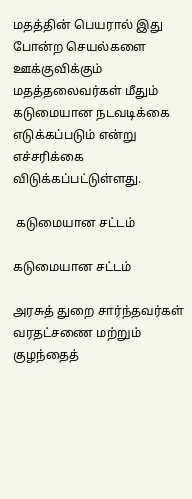மதத்தின் பெயரால் இது போன்ற செயல்களை ஊக்குவிக்கும் மதத்தலைவர்கள் மீதும் கடுமையான நடவடிக்கை எடுக்கப்படும் என்று எச்சரிக்கை விடுக்கப்பட்டுள்ளது.

 கடுமையான சட்டம்

கடுமையான சட்டம்

அரசுத் துறை சார்ந்தவர்கள் வரதட்சணை மற்றும் குழந்தைத்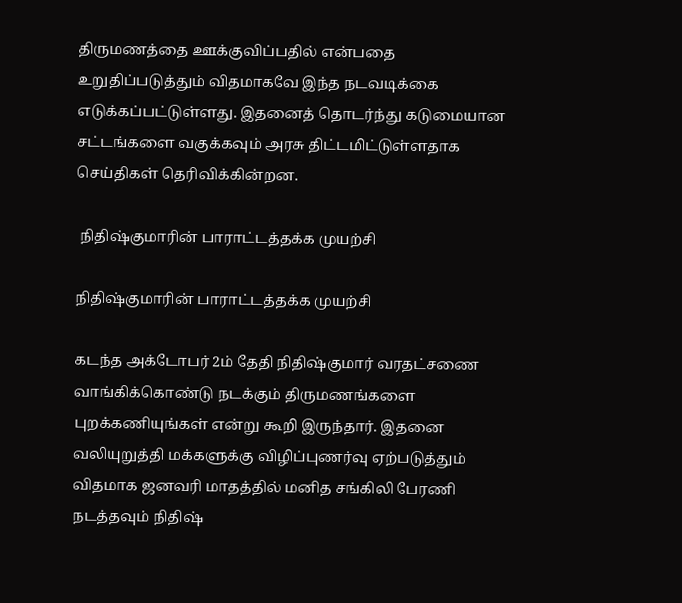திருமணத்தை ஊக்குவிப்பதில் என்பதை உறுதிப்படுத்தும் விதமாகவே இந்த நடவடிக்கை எடுக்கப்பட்டுள்ளது. இதனைத் தொடர்ந்து கடுமையான சட்டங்களை வகுக்கவும் அரசு திட்டமிட்டுள்ளதாக செய்திகள் தெரிவிக்கின்றன.

 நிதிஷ்குமாரின் பாராட்டத்தக்க முயற்சி

நிதிஷ்குமாரின் பாராட்டத்தக்க முயற்சி

கடந்த அக்டோபர் 2ம் தேதி நிதிஷ்குமார் வரதட்சணை வாங்கிக்கொண்டு நடக்கும் திருமணங்களை புறக்கணியுங்கள் என்று கூறி இருந்தார். இதனை வலியுறுத்தி மக்களுக்கு விழிப்புணர்வு ஏற்படுத்தும் விதமாக ஜனவரி மாதத்தில் மனித சங்கிலி பேரணி நடத்தவும் நிதிஷ்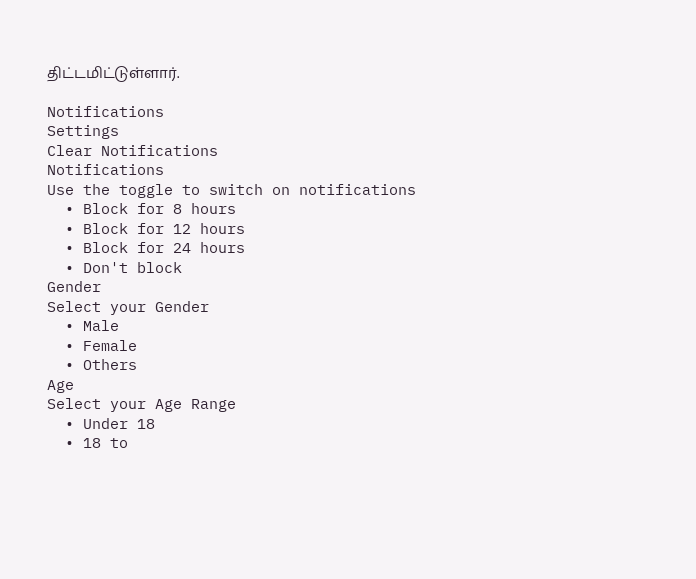திட்டமிட்டுள்ளார்.

Notifications
Settings
Clear Notifications
Notifications
Use the toggle to switch on notifications
  • Block for 8 hours
  • Block for 12 hours
  • Block for 24 hours
  • Don't block
Gender
Select your Gender
  • Male
  • Female
  • Others
Age
Select your Age Range
  • Under 18
  • 18 to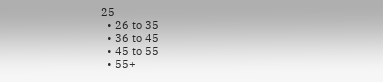25
  • 26 to 35
  • 36 to 45
  • 45 to 55
  • 55+